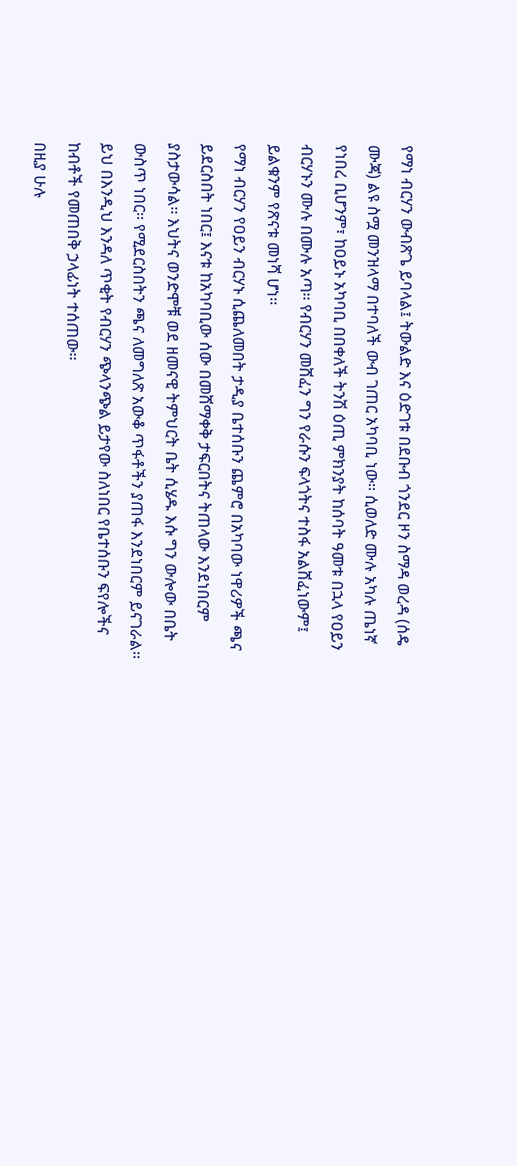የማነ ብርሃን ውብጽጌ ይባላል፤ ትውልድ እና ዕድገቱ በደቡብ ጎንደር ዞን ስማዳ ወረዳ (ሰዴ ሙጃ) ልዩ ስሟ መንዝላማ በተባለች ውብ ገጠር አካባቢ ነው፡፡ ሲወለድ ሙሉ አካሉ ጤነኛ የነበረ ቢሆንም፣ ከዐይኑ አካባቢ በበቀለች ትንሽ ዕጢ ምክንያት ከሰባት ዓመቱ በኋላ የዐይን ብርሃኑን ሙሉ በሙሉ አጣ፡፡ የብርሃን መሸፈን ግን የራሱን ፍላጎትና ተስፋ አልሸፈነውም፤ ይልቁንም የጽናቱ መነሻ ሆነ፡፡
የማነ ብርሃን የዐይን ብርሃኑ ሲጨለመበት ታዲያ ቤተሰቡን ጨምሮ በአካባው ነዋሪዎች ጫና ይደርስበት ነበር፤ እናቱ ከአካባቢው ሰው በመሸማቀቅ ታፍርበትና ትጠላው እንደነበርም ያስታውሳል፡፡ እህትና ወንድሞቹ ወደ ዘመናዊ ትምህርት ቤት ሲሄዱ እሱ ግን ውሎው በቤት ውስጥ ነበር፡፡ የሚደርስበትን ጫና ለመግለጽ አውቆ ጥፋቶችን ያጠፋ እንደነበርም ይናገራል፡፡
ይህ በእንዲህ እንዳለ ጥቂት የብርሃን ጭላንጭል ይታየው ስለነበር የቤተሰቡን ፍየሎችና ከብቶች የመጠበቅ ኃላፊነት ተሰጠው፡፡
በዚያ ሁሉ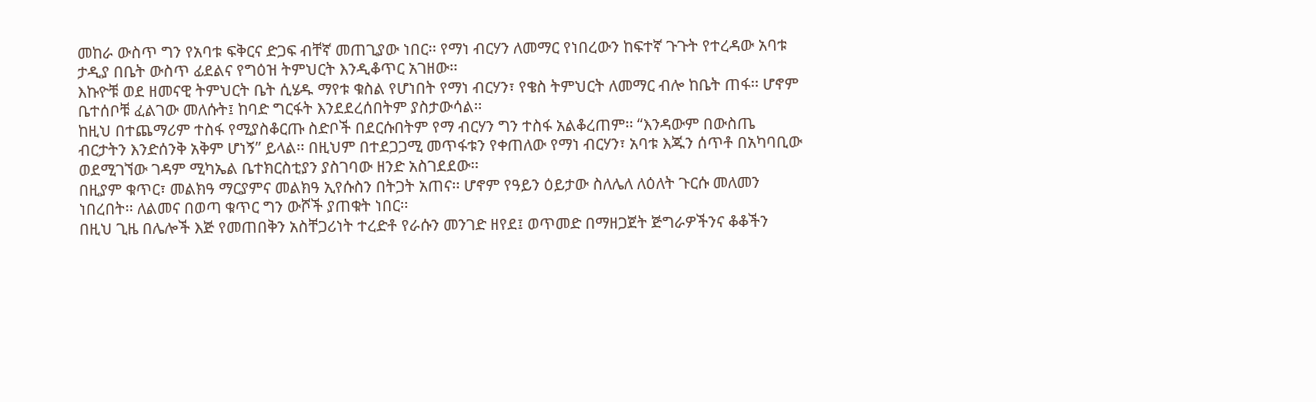መከራ ውስጥ ግን የአባቱ ፍቅርና ድጋፍ ብቸኛ መጠጊያው ነበር፡፡ የማነ ብርሃን ለመማር የነበረውን ከፍተኛ ጉጉት የተረዳው አባቱ ታዲያ በቤት ውስጥ ፊደልና የግዕዝ ትምህርት እንዲቆጥር አገዘው፡፡
እኩዮቹ ወደ ዘመናዊ ትምህርት ቤት ሲሄዱ ማየቱ ቁስል የሆነበት የማነ ብርሃን፣ የቄስ ትምህርት ለመማር ብሎ ከቤት ጠፋ፡፡ ሆኖም ቤተሰቦቹ ፈልገው መለሱት፤ ከባድ ግርፋት እንደደረሰበትም ያስታውሳል፡፡
ከዚህ በተጨማሪም ተስፋ የሚያስቆርጡ ስድቦች በደርሱበትም የማ ብርሃን ግን ተስፋ አልቆረጠም፡፡ “እንዳውም በውስጤ ብርታትን እንድሰንቅ አቅም ሆነኝ” ይላል፡፡ በዚህም በተደጋጋሚ መጥፋቱን የቀጠለው የማነ ብርሃን፣ አባቱ እጁን ሰጥቶ በአካባቢው ወደሚገኘው ገዳም ሚካኤል ቤተክርስቲያን ያስገባው ዘንድ አስገደደው፡፡
በዚያም ቁጥር፣ መልክዓ ማርያምና መልክዓ ኢየሱስን በትጋት አጠና፡፡ ሆኖም የዓይን ዕይታው ስለሌለ ለዕለት ጉርሱ መለመን ነበረበት፡፡ ለልመና በወጣ ቁጥር ግን ውሾች ያጠቁት ነበር፡፡
በዚህ ጊዜ በሌሎች እጅ የመጠበቅን አስቸጋሪነት ተረድቶ የራሱን መንገድ ዘየደ፤ ወጥመድ በማዘጋጀት ጅግራዎችንና ቆቆችን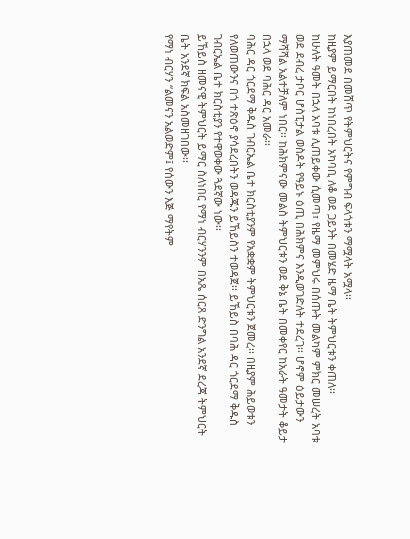እያጠመደ በመሸጥ የትምህርትና የምግብ ፍላጎቱን ማሟላት አሟላ፡፡
ከዚያም ይማርበት ከነበረበት አካባቢ ለቆ ወደ ጋይንት በመሄድ ዜማ ቤት ትምህርቱን ቀጠለ፡፡
ከሁለት ዓመት በኋላ አባቱ ሊጠይቀው ሲመጣ፣ የዜማ መምህሩ በሰጡት መልካም ምክር መሠረት አባቱ ወደ ደብረ ታቦር ሆስፒታል ወስዶት የዓይኑ ዕጢ በሕክምና እንዲወገድለት ተደረገ፡፡ ሆኖም ዕይታውን ማሻሻል አልተቻለም ነበር፡፡ ከሕክምናው መልስ ትምህርቱን ወደ ቅኔ ቤት በመቀየር ከአራት ዓመታት ቆይታ በኋላ ወደ ባሕር ዳር አመራ፡፡
ባሕር ዳር ጎርደማ ቅዱስ ገብርኤል ቤተ ክርስቲያንም የአቋቋም ትምህርቱን ጀመረ፡፡ በዚያም ሕይወቱን የለወጠውንና በጎ ተጽዕኖ ያሳደረበትን ወዳጁን ይኸይስን ተወዳጀ፡፡ ይኸይስ በባሕ ዳር ጎርደማ ቅዱስ ገብርኤል ቤተ ክርስቲያን የተዋወቀው ጓደኛው ነው፡፡
ይኸይስ ዘመናዊ ትምህርት ይማር ስለነበር የማነ ብርሃንንም በአጼ ሰርጸ ድንግል አንደኛ ደረጃ ትምህርት ቤት አንደኛ ክፍል አስመዘገበው፡፡
የማነ ብርሃን “ልመናን አልወድም፤ የሰውን እጅ ማየትም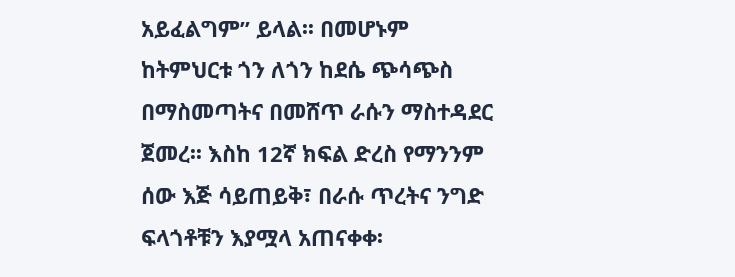አይፈልግም” ይላል፡፡ በመሆኑም ከትምህርቱ ጎን ለጎን ከደሴ ጭሳጭስ በማስመጣትና በመሸጥ ራሱን ማስተዳደር ጀመረ፡፡ እስከ 12ኛ ክፍል ድረስ የማንንም ሰው እጅ ሳይጠይቅ፣ በራሱ ጥረትና ንግድ ፍላጎቶቹን እያሟላ አጠናቀቀ፡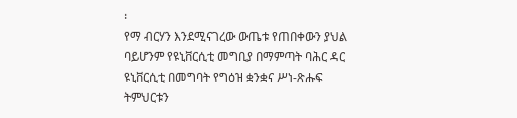፡
የማ ብርሃን እንደሚናገረው ውጤቱ የጠበቀውን ያህል ባይሆንም የዩኒቨርሲቲ መግቢያ በማምጣት ባሕር ዳር ዩኒቨርሲቲ በመግባት የግዕዝ ቋንቋና ሥነ-ጽሑፍ ትምህርቱን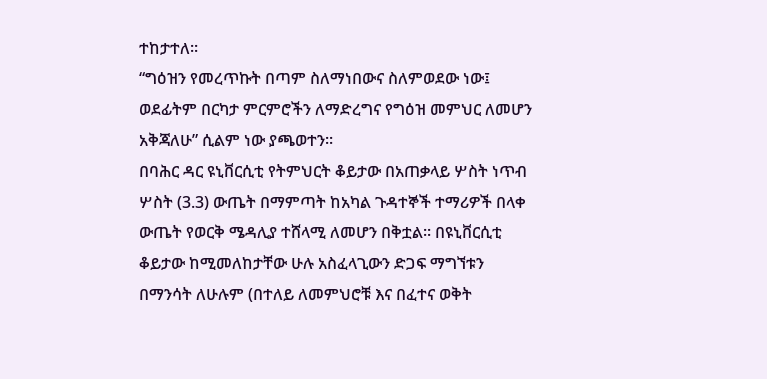ተከታተለ፡፡
“ግዕዝን የመረጥኩት በጣም ስለማነበውና ስለምወደው ነው፤ ወደፊትም በርካታ ምርምሮችን ለማድረግና የግዕዝ መምህር ለመሆን አቅጃለሁ” ሲልም ነው ያጫወተን፡፡
በባሕር ዳር ዩኒቨርሲቲ የትምህርት ቆይታው በአጠቃላይ ሦስት ነጥብ ሦስት (3.3) ውጤት በማምጣት ከአካል ጉዳተኞች ተማሪዎች በላቀ ውጤት የወርቅ ሜዳሊያ ተሸላሚ ለመሆን በቅቷል፡፡ በዩኒቨርሲቲ ቆይታው ከሚመለከታቸው ሁሉ አስፈላጊውን ድጋፍ ማግኘቱን በማንሳት ለሁሉም (በተለይ ለመምህሮቹ እና በፈተና ወቅት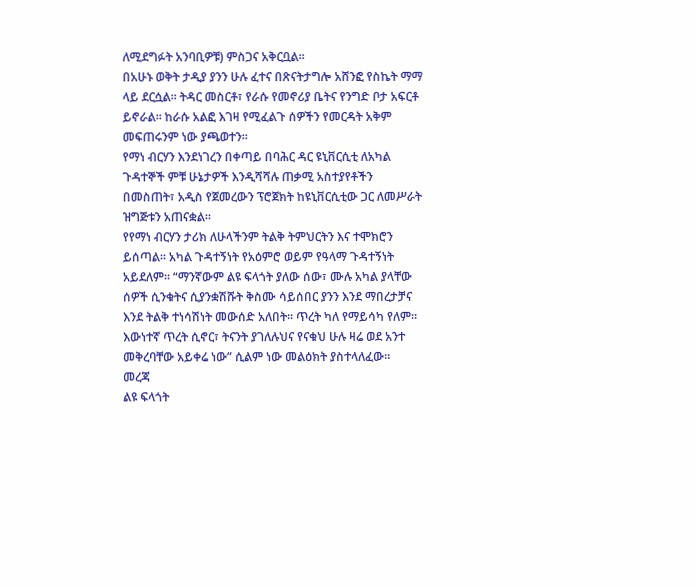ለሚደግፉት አንባቢዎቹ) ምስጋና አቅርቧል፡፡
በአሁኑ ወቅት ታዲያ ያንን ሁሉ ፈተና በጽናትታግሎ አሸንፎ የስኬት ማማ ላይ ደርሷል፡፡ ትዳር መስርቶ፣ የራሱ የመኖሪያ ቤትና የንግድ ቦታ አፍርቶ ይኖራል፡፡ ከራሱ አልፎ እገዛ የሚፈልጉ ሰዎችን የመርዳት አቅም መፍጠሩንም ነው ያጫወተን፡፡
የማነ ብርሃን እንደነገረን በቀጣይ በባሕር ዳር ዩኒቨርሲቲ ለአካል ጉዳተኞች ምቹ ሁኔታዎች እንዲሻሻሉ ጠቃሚ አስተያየቶችን በመስጠት፣ አዲስ የጀመረውን ፕሮጀክት ከዩኒቨርሲቲው ጋር ለመሥራት ዝግጅቱን አጠናቋል፡፡
የየማነ ብርሃን ታሪክ ለሁላችንም ትልቅ ትምህርትን እና ተሞክሮን ይሰጣል፡፡ አካል ጉዳተኝነት የአዕምሮ ወይም የዓላማ ጉዳተኝነት አይደለም፡፡ “ማንኛውም ልዩ ፍላጎት ያለው ሰው፣ ሙሉ አካል ያላቸው ሰዎች ሲንቁትና ሲያንቋሽሹት ቅስሙ ሳይሰበር ያንን እንደ ማበረታቻና እንደ ትልቅ ተነሳሽነት መውሰድ አለበት፡፡ ጥረት ካለ የማይሳካ የለም፡፡ እውነተኛ ጥረት ሲኖር፣ ትናንት ያገለሉህና የናቁህ ሁሉ ዛሬ ወደ አንተ መቅረባቸው አይቀሬ ነው” ሲልም ነው መልዕክት ያስተላለፈው፡፡
መረጃ
ልዩ ፍላጎት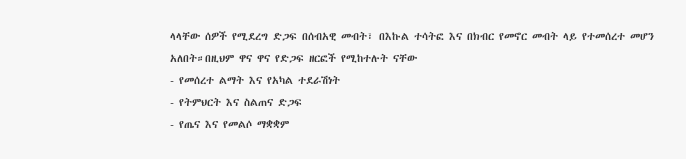ላላቸው ሰዎች የሚደረግ ድጋፍ በሰብአዊ መብት፣ በእኩል ተሳትፎ እና በክብር የመኖር መብት ላይ የተመሰረተ መሆን አለበት።በዚህም ዋና ዋና የድጋፍ ዘርፎች የሚከተሉት ናቸው
- የመሰረተ ልማት እና የአካል ተደራሽነት
- የትምህርት እና ስልጠና ድጋፍ
- የጤና እና የመልሶ ማቋቋም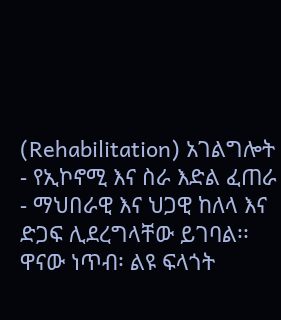(Rehabilitation) አገልግሎት
- የኢኮኖሚ እና ስራ እድል ፈጠራ
- ማህበራዊ እና ህጋዊ ከለላ እና ድጋፍ ሊደረግላቸው ይገባል፡፡
ዋናው ነጥብ፡ ልዩ ፍላጎት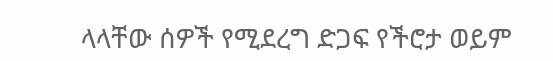ላላቸው ሰዎች የሚደረግ ድጋፍ የችሮታ ወይም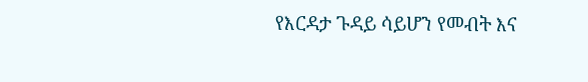የእርዳታ ጉዳይ ሳይሆን የመብት እና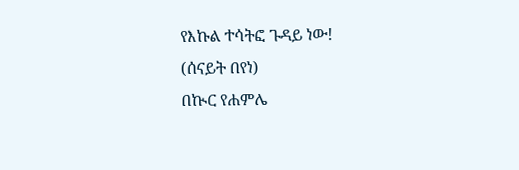የእኩል ተሳትፎ ጉዳይ ነው!
(ሰናይት በየነ)
በኲር የሐምሌ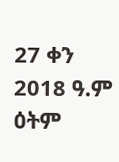27 ቀን 2018 ዓ.ም ዕትም